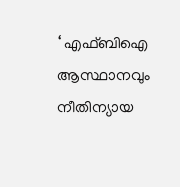‘ എഫ്ബിഐ ആസ്ഥാനവും നീതിന്യായ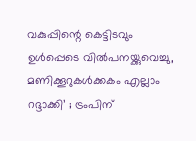വകുപ്പിന്റെ കെട്ടിടവും ഉള്‍പ്പെടെ വില്‍പനയ്ക്കുവെച്ചു, മണിക്കൂറുകള്‍ക്കകം എല്ലാം റദ്ദാക്കി’ ; ട്രംപിന്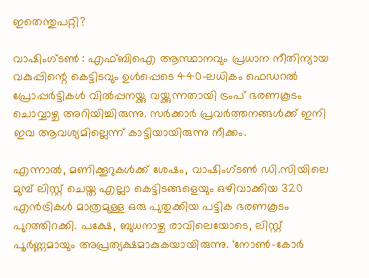ഇതെന്തുപറ്റി?

വാഷിംഗ്ടണ്‍ : എഫ്ബിഐ ആസ്ഥാനവും പ്രധാന നീതിന്യായ വകുപ്പിന്റെ കെട്ടിടവും ഉള്‍പ്പെടെ 440-ലധികം ഫെഡറല്‍ പ്രോപ്പര്‍ട്ടികള്‍ വില്‍പ്പനയ്ക്കു വയ്ക്കുന്നതായി ട്രംപ് ഭരണകൂടം ചൊവ്വാഴ്ച അറിയിച്ചിരുന്നു. സര്‍ക്കാര്‍ പ്രവര്‍ത്തനങ്ങള്‍ക്ക് ഇനി ഇവ ആവശ്യമില്ലെന്ന് കാട്ടിയായിരുന്നു നീക്കം.

എന്നാല്‍, മണിക്കൂറുകള്‍ക്ക് ശേഷം, വാഷിംഗ്ടണ്‍ ഡി.സിയിലെ മുമ്പ് ലിസ്റ്റ് ചെയ്ത എല്ലാ കെട്ടിടങ്ങളെയും ഒഴിവാക്കിയ 320 എന്‍ട്രികള്‍ മാത്രമുള്ള ഒരു പുതുക്കിയ പട്ടിക ഭരണകൂടം പുറത്തിറക്കി. പക്ഷേ, ബുധനാഴ്ച രാവിലെയോടെ, ലിസ്റ്റ് പൂര്‍ണ്ണമായും അപ്രത്യക്ഷമാകുകയായിരുന്നു. ‘നോണ്‍-കോര്‍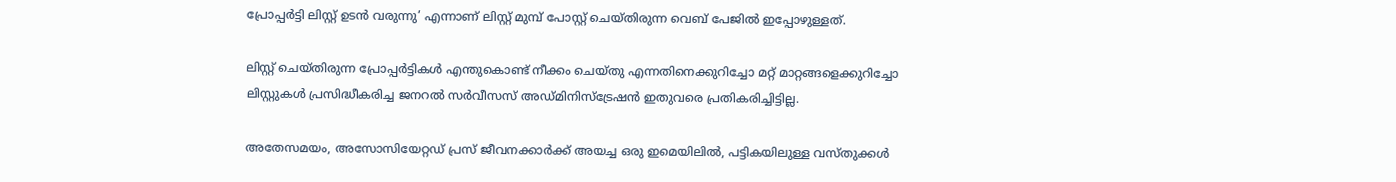പ്രോപ്പര്‍ട്ടി ലിസ്റ്റ് ഉടന്‍ വരുന്നു’ എന്നാണ് ലിസ്റ്റ് മുമ്പ് പോസ്റ്റ് ചെയ്തിരുന്ന വെബ് പേജില്‍ ഇപ്പോഴുള്ളത്.

ലിസ്റ്റ് ചെയ്തിരുന്ന പ്രോപ്പര്‍ട്ടികള്‍ എന്തുകൊണ്ട് നീക്കം ചെയ്തു എന്നതിനെക്കുറിച്ചോ മറ്റ് മാറ്റങ്ങളെക്കുറിച്ചോ ലിസ്റ്റുകള്‍ പ്രസിദ്ധീകരിച്ച ജനറല്‍ സര്‍വീസസ് അഡ്മിനിസ്‌ട്രേഷന്‍ ഇതുവരെ പ്രതികരിച്ചിട്ടില്ല.

അതേസമയം, അസോസിയേറ്റഡ് പ്രസ് ജീവനക്കാര്‍ക്ക് അയച്ച ഒരു ഇമെയിലില്‍, പട്ടികയിലുള്ള വസ്തുക്കള്‍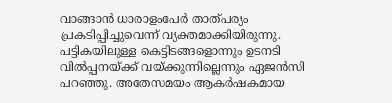വാങ്ങാന്‍ ധാരാളംപേര്‍ താത്പര്യം പ്രകടിപ്പിച്ചുവെന്ന് വ്യക്തമാക്കിയിരുന്നു. പട്ടികയിലുള്ള കെട്ടിടങ്ങളൊന്നും ഉടനടി വില്‍പ്പനയ്ക്ക് വയ്ക്കുന്നില്ലെന്നും ഏജന്‍സി പറഞ്ഞു. അതേസമയം ആകര്‍ഷകമായ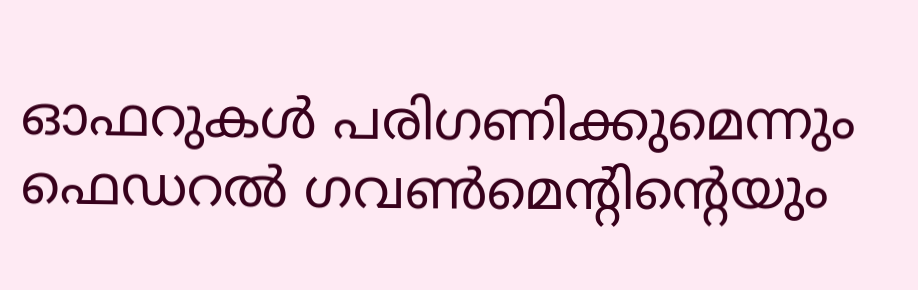ഓഫറുകള്‍ പരിഗണിക്കുമെന്നും ഫെഡറല്‍ ഗവണ്‍മെന്റിന്റെയും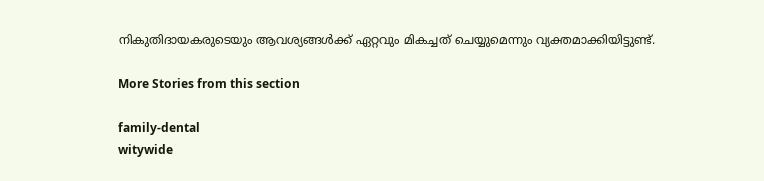നികുതിദായകരുടെയും ആവശ്യങ്ങള്‍ക്ക് ഏറ്റവും മികച്ചത് ചെയ്യുമെന്നും വ്യക്തമാക്കിയിട്ടുണ്ട്.

More Stories from this section

family-dental
witywide